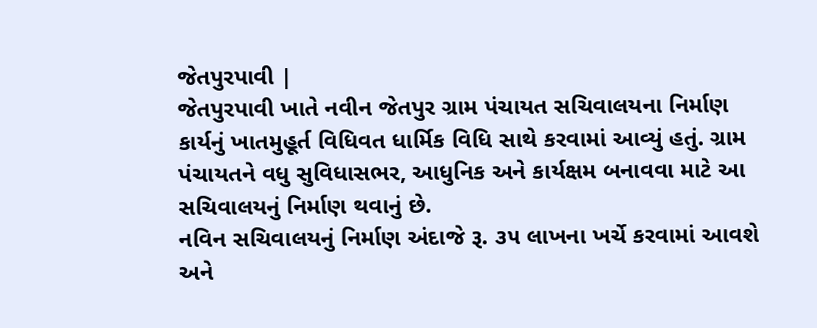જેતપુરપાવી |
જેતપુરપાવી ખાતે નવીન જેતપુર ગ્રામ પંચાયત સચિવાલયના નિર્માણ કાર્યનું ખાતમુહૂર્ત વિધિવત ધાર્મિક વિધિ સાથે કરવામાં આવ્યું હતું. ગ્રામ પંચાયતને વધુ સુવિધાસભર, આધુનિક અને કાર્યક્ષમ બનાવવા માટે આ સચિવાલયનું નિર્માણ થવાનું છે.
નવિન સચિવાલયનું નિર્માણ અંદાજે રૂ. ૩૫ લાખના ખર્ચે કરવામાં આવશે અને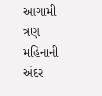આગામી ત્રણ મહિનાની અંદર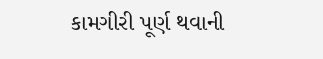કામગીરી પૂર્ણ થવાની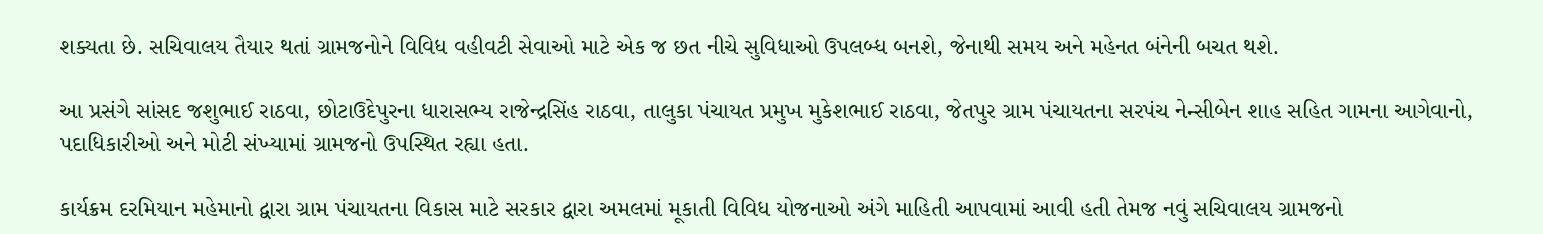શક્યતા છે. સચિવાલય તૈયાર થતાં ગ્રામજનોને વિવિધ વહીવટી સેવાઓ માટે એક જ છત નીચે સુવિધાઓ ઉપલબ્ધ બનશે, જેનાથી સમય અને મહેનત બંનેની બચત થશે.

આ પ્રસંગે સાંસદ જશુભાઈ રાઠવા, છોટાઉદેપુરના ધારાસભ્ય રાજેન્દ્રસિંહ રાઠવા, તાલુકા પંચાયત પ્રમુખ મુકેશભાઈ રાઠવા, જેતપુર ગ્રામ પંચાયતના સરપંચ નેન્સીબેન શાહ સહિત ગામના આગેવાનો, પદાધિકારીઓ અને મોટી સંખ્યામાં ગ્રામજનો ઉપસ્થિત રહ્યા હતા.

કાર્યક્રમ દરમિયાન મહેમાનો દ્વારા ગ્રામ પંચાયતના વિકાસ માટે સરકાર દ્વારા અમલમાં મૂકાતી વિવિધ યોજનાઓ અંગે માહિતી આપવામાં આવી હતી તેમજ નવું સચિવાલય ગ્રામજનો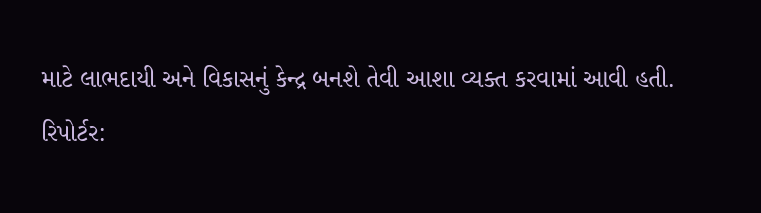માટે લાભદાયી અને વિકાસનું કેન્દ્ર બનશે તેવી આશા વ્યક્ત કરવામાં આવી હતી.
રિપોર્ટર: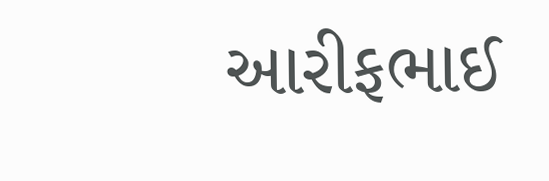આરીફભાઈ